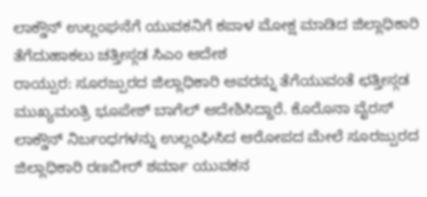ಲಾಕ್ಡೌನ್ ಉಲ್ಲಂಘನೆಗೆ ಯುವಕನಿಗೆ ಕಪಾಳ ಮೋಕ್ಷ ಮಾಡಿದ ಜಿಲ್ಲಾಧಿಕಾರಿ ತೆಗೆದುಹಾಕಲು ಚತ್ತೀಸ್ಗಡ ಸಿಎಂ ಆದೇಶ
ರಾಯ್ಪುರ: ಸೂರಜ್ಪುರದ ಜಿಲ್ಲಾಧಿಕಾರಿ ಅವರನ್ನು ತೆಗೆಯುವಂತೆ ಛತ್ತೀಸ್ಗಡ ಮುಖ್ಯಮಂತ್ರಿ ಭೂಪೇಶ್ ಬಾಗೆಲ್ ಆದೇಶಿಸಿದ್ದಾರೆ. ಕೊರೊನಾ ವೈರಸ್ ಲಾಕ್ಡೌನ್ ನಿರ್ಬಂಧಗಳನ್ನು ಉಲ್ಲಂಘಿಸಿದ ಆರೋಪದ ಮೇಲೆ ಸೂರಜ್ಪುರದ ಜಿಲ್ಲಾಧಿಕಾರಿ ರಣಬೀರ್ ಶರ್ಮಾ ಯುವಕನ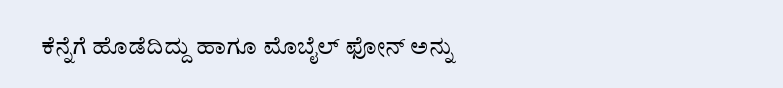ಕೆನ್ನೆಗೆ ಹೊಡೆದಿದ್ದು ಹಾಗೂ ಮೊಬೈಲ್ ಫೋನ್ ಅನ್ನು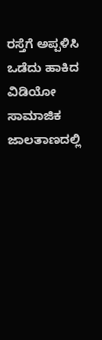ರಸ್ತೆಗೆ ಅಪ್ಪಳಿಸಿ ಒಡೆದು ಹಾಕಿದ ವಿಡಿಯೋ ಸಾಮಾಜಿಕ ಜಾಲತಾಣದಲ್ಲಿ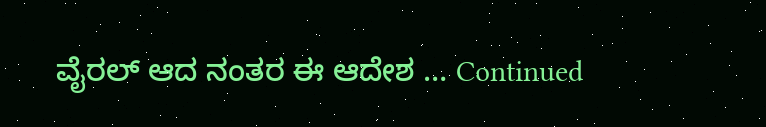ವೈರಲ್ ಆದ ನಂತರ ಈ ಆದೇಶ … Continued